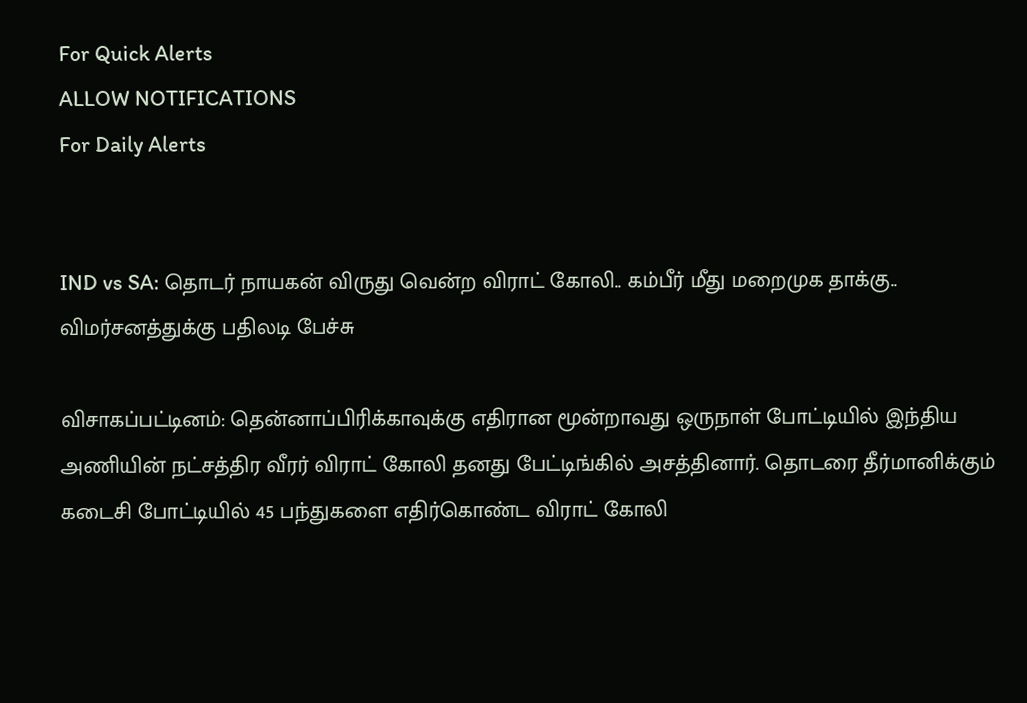For Quick Alerts
ALLOW NOTIFICATIONS
For Daily Alerts


IND vs SA: தொடர் நாயகன் விருது வென்ற விராட் கோலி.. கம்பீர் மீது மறைமுக தாக்கு.. விமர்சனத்துக்கு பதிலடி பேச்சு

விசாகப்பட்டினம்: தென்னாப்பிரிக்காவுக்கு எதிரான மூன்றாவது ஒருநாள் போட்டியில் இந்திய அணியின் நட்சத்திர வீரர் விராட் கோலி தனது பேட்டிங்கில் அசத்தினார். தொடரை தீர்மானிக்கும் கடைசி போட்டியில் 45 பந்துகளை எதிர்கொண்ட விராட் கோலி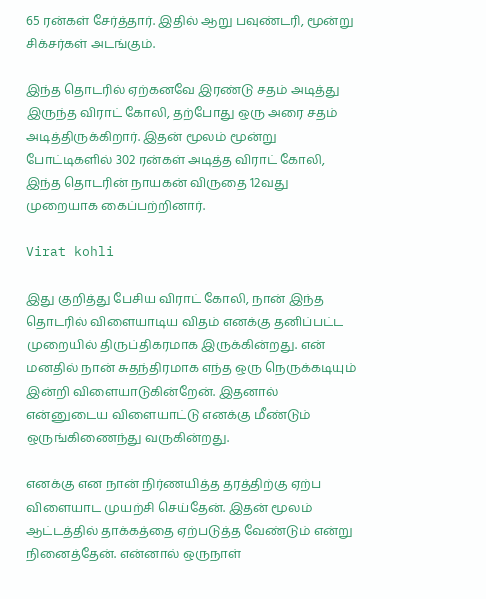65 ரன்கள் சேர்த்தார். இதில் ஆறு பவுண்டரி, மூன்று சிக்சர்கள் அடங்கும்.

இந்த தொடரில் ஏற்கனவே இரண்டு சதம் அடித்து இருந்த விராட் கோலி, தற்போது ஒரு அரை சதம் அடித்திருக்கிறார். இதன் மூலம் மூன்று போட்டிகளில் 302 ரன்கள் அடித்த விராட் கோலி, இந்த தொடரின் நாயகன் விருதை 12வது முறையாக கைப்பற்றினார்.

Virat kohli

இது குறித்து பேசிய விராட் கோலி, நான் இந்த தொடரில் விளையாடிய விதம் எனக்கு தனிப்பட்ட முறையில் திருப்திகரமாக இருக்கின்றது. என் மனதில் நான் சுதந்திரமாக எந்த ஒரு நெருக்கடியும் இன்றி விளையாடுகின்றேன். இதனால் என்னுடைய விளையாட்டு எனக்கு மீண்டும் ஒருங்கிணைந்து வருகின்றது.

எனக்கு என நான் நிர்ணயித்த தரத்திற்கு ஏற்ப விளையாட முயற்சி செய்தேன். இதன் மூலம் ஆட்டத்தில் தாக்கத்தை ஏற்படுத்த வேண்டும் என்று நினைத்தேன். என்னால் ஒருநாள்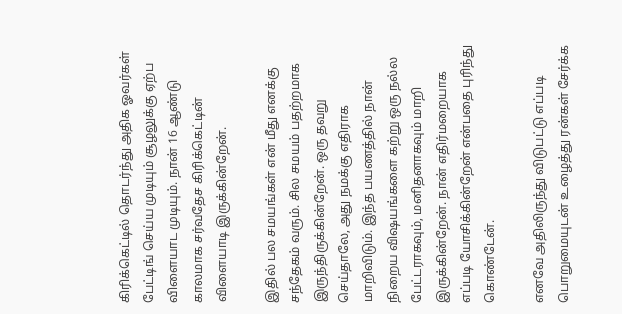கிரிக்கெட்டில் தொடர்ந்து அதிக ஓவர்கள் பேட்டிங் செய்ய முடியும் சூழலுக்கு ஏற்ப விளையாட முடியும். நான் 16 ஆண்டு காலமாக சர்வதேச கிரிக்கெட்டின் விளையாடி இருக்கின்றேன்.

இதில் பல சமயங்கள் என் மீது எனக்கு சந்தேகம் வரும். சில சமயம் பதற்றமாக இருந்திருக்கின்றேன். ஒரு தவறு செய்தாலே, அது நமக்கு எதிராக மாறிவிடும். இந்த பயணத்தில் நான் நிறைய விஷயங்களை கற்று ஒரு நல்ல பேட்டராகவும், மனிதனாகவும் மாறி இருக்கின்றேன். நான் எதிர்மறையாக எப்படி யோசிக்கின்றேன் என்பதை புரிந்து கொண்டேன்.

எனவே அதிலிருந்து விடுபட்டு எப்படி பொறுமையுடன் உழைத்து ரன்கள் சேர்க்க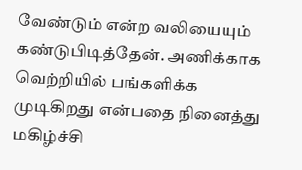வேண்டும் என்ற வலியையும் கண்டுபிடித்தேன். அணிக்காக வெற்றியில் பங்களிக்க முடிகிறது என்பதை நினைத்து மகிழ்ச்சி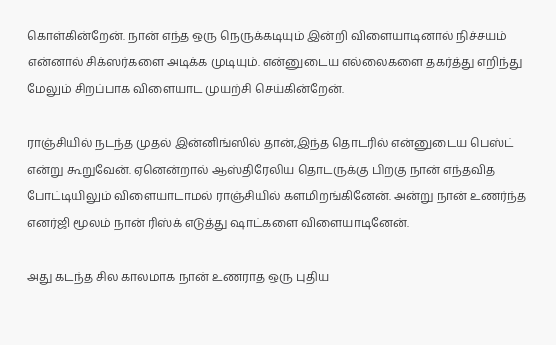கொள்கின்றேன். நான் எந்த ஒரு நெருக்கடியும் இன்றி விளையாடினால் நிச்சயம் என்னால் சிக்ஸர்களை அடிக்க முடியும். என்னுடைய எல்லைகளை தகர்த்து எறிந்து மேலும் சிறப்பாக விளையாட முயற்சி செய்கின்றேன்.

ராஞ்சியில் நடந்த முதல் இன்னிங்ஸில் தான்,இந்த தொடரில் என்னுடைய பெஸ்ட் என்று கூறுவேன். ஏனென்றால் ஆஸ்திரேலிய தொடருக்கு பிறகு நான் எந்தவித போட்டியிலும் விளையாடாமல் ராஞ்சியில் களமிறங்கினேன். அன்று நான் உணர்ந்த எனர்ஜி மூலம் நான் ரிஸ்க் எடுத்து ஷாட்களை விளையாடினேன்.

அது கடந்த சில காலமாக நான் உணராத ஒரு புதிய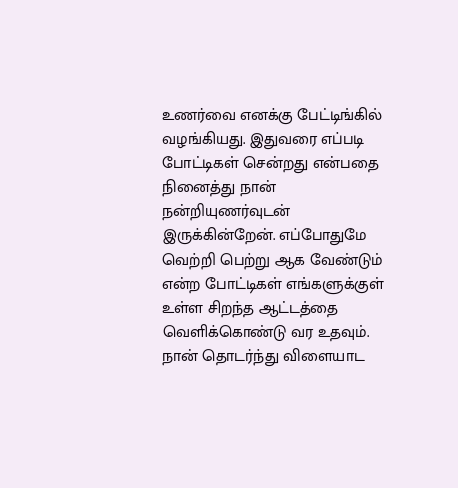உணர்வை எனக்கு பேட்டிங்கில் வழங்கியது. இதுவரை எப்படி போட்டிகள் சென்றது என்பதை நினைத்து நான் நன்றியுணர்வுடன் இருக்கின்றேன். எப்போதுமே வெற்றி பெற்று ஆக வேண்டும் என்ற போட்டிகள் எங்களுக்குள் உள்ள சிறந்த ஆட்டத்தை வெளிக்கொண்டு வர உதவும். நான் தொடர்ந்து விளையாட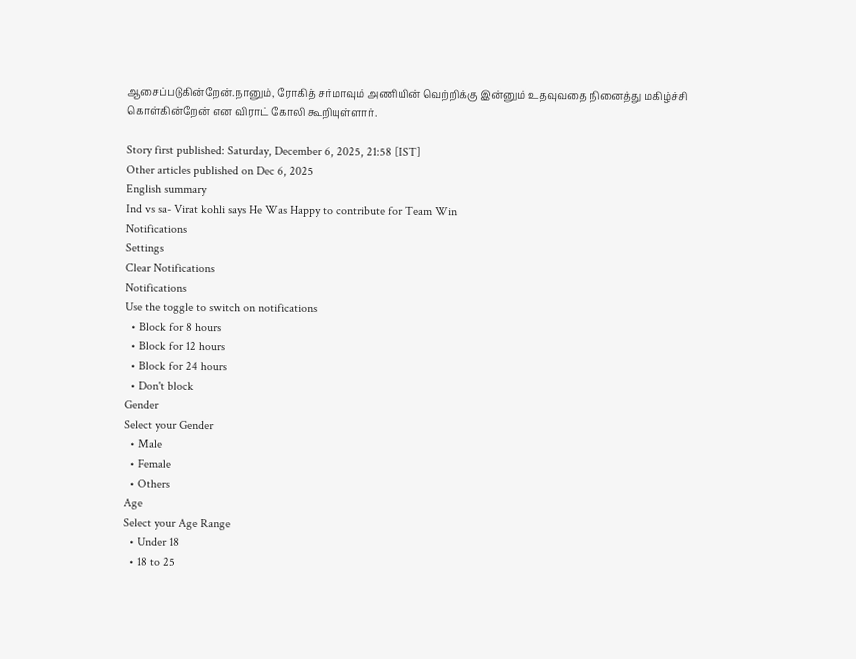ஆசைப்படுகின்றேன்.நானும், ரோகித் சர்மாவும் அணியின் வெற்றிக்கு இன்னும் உதவுவதை நினைத்து மகிழ்ச்சி கொள்கின்றேன் என விராட் கோலி கூறியுள்ளார்.

Story first published: Saturday, December 6, 2025, 21:58 [IST]
Other articles published on Dec 6, 2025
English summary
Ind vs sa- Virat kohli says He Was Happy to contribute for Team Win
Notifications
Settings
Clear Notifications
Notifications
Use the toggle to switch on notifications
  • Block for 8 hours
  • Block for 12 hours
  • Block for 24 hours
  • Don't block
Gender
Select your Gender
  • Male
  • Female
  • Others
Age
Select your Age Range
  • Under 18
  • 18 to 25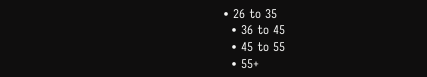• 26 to 35
  • 36 to 45
  • 45 to 55
  • 55+